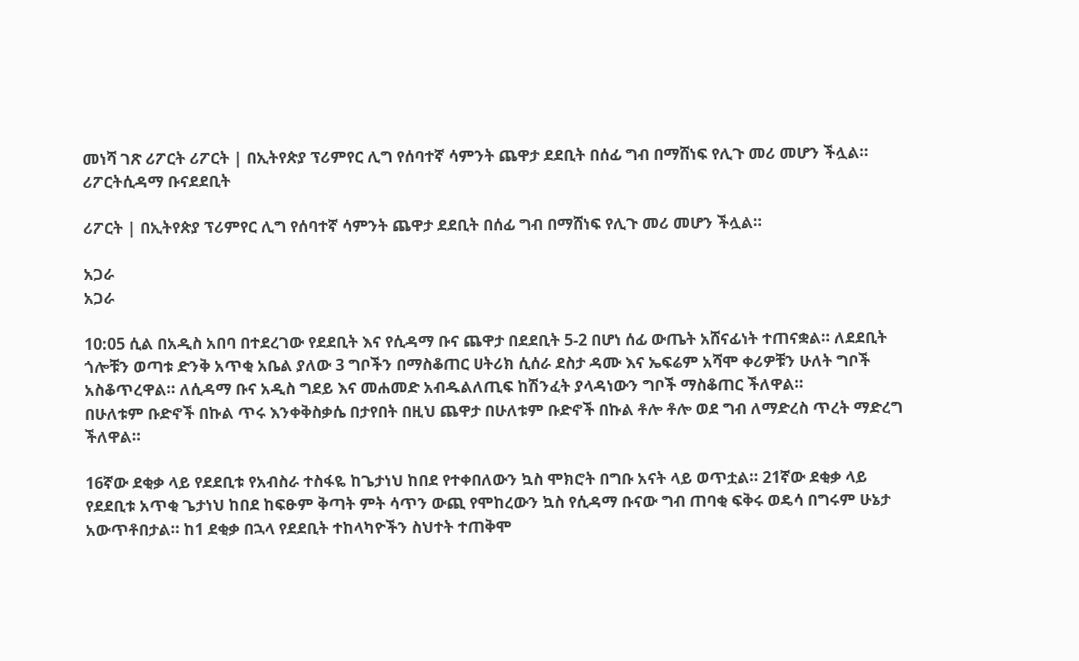መነሻ ገጽ ሪፖርት ሪፖርት | በኢትየጵያ ፕሪምየር ሊግ የሰባተኛ ሳምንት ጨዋታ ደደቢት በሰፊ ግብ በማሸነፍ የሊጉ መሪ መሆን ችሏል።
ሪፖርትሲዳማ ቡናደደቢት

ሪፖርት | በኢትየጵያ ፕሪምየር ሊግ የሰባተኛ ሳምንት ጨዋታ ደደቢት በሰፊ ግብ በማሸነፍ የሊጉ መሪ መሆን ችሏል።

አጋራ
አጋራ

10:05 ሲል በአዲስ አበባ በተደረገው የደደቢት እና የሲዳማ ቡና ጨዋታ በደደቢት 5-2 በሆነ ሰፊ ውጤት አሸናፊነት ተጠናቋል። ለደደቢት ጎሎቹን ወጣቱ ድንቅ አጥቂ አቤል ያለው 3 ግቦችን በማስቆጠር ሀትሪክ ሲሰራ ደስታ ዳሙ እና ኤፍሬም አሻሞ ቀሪዎቹን ሁለት ግቦች አስቆጥረዋል። ለሲዳማ ቡና አዲስ ግደይ እና መሐመድ አብዱልለጢፍ ከሽንፈት ያላዳነውን ግቦች ማስቆጠር ችለዋል።
በሁለቱም ቡድኖች በኩል ጥሩ እንቀቅስቃሴ በታየበት በዚህ ጨዋታ በሁለቱም ቡድኖች በኩል ቶሎ ቶሎ ወደ ግብ ለማድረስ ጥረት ማድረግ ችለዋል።

16ኛው ደቂቃ ላይ የደደቢቱ የአብስራ ተስፋዬ ከጌታነህ ከበደ የተቀበለውን ኳስ ሞክሮት በግቡ አናት ላይ ወጥቷል። 21ኛው ደቂቃ ላይ የደደቢቱ አጥቂ ጌታነህ ከበደ ከፍፁም ቅጣት ምት ሳጥን ውጪ የሞከረውን ኳስ የሲዳማ ቡናው ግብ ጠባቂ ፍቅሩ ወዴሳ በግሩም ሁኔታ አውጥቶበታል። ከ1 ደቂቃ በኋላ የደደቢት ተከላካዮችን ስህተት ተጠቅሞ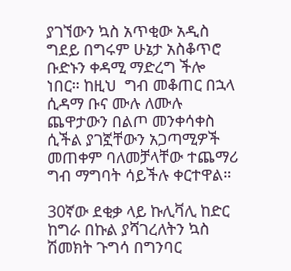ያገኘውን ኳስ አጥቂው አዲስ ግደይ በግሩም ሁኔታ አስቆጥሮ ቡድኑን ቀዳሚ ማድረግ ችሎ ነበር። ከዚህ  ግብ መቆጠር በኋላ ሲዳማ ቡና ሙሉ ለሙሉ ጨዋታውን በልጦ መንቀሳቀስ ሲችል ያገኟቸውን አጋጣሚዎች መጠቀም ባለመቻላቸው ተጨማሪ ግብ ማግባት ሳይችሉ ቀርተዋል።

30ኛው ደቂቃ ላይ ኩሊቫሊ ከድር ከግራ በኩል ያሻገረለትን ኳስ ሽመክት ጉግሳ በግንባር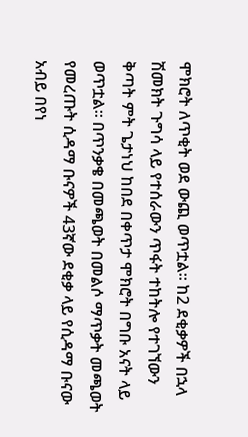ሞክሮት ለጥቂት ወደ ውጪ ወጥቷል። ከ2 ደቂቃዎች በኋላ ሽመክት ጉግሳ ላይ የተሰራውን ጥፋት ተከትሎ የተገኘውን ቅጣት ምት ጌታነህ ከበደ በቀጥታ ሞክሮት በግቡ አናት ላይ ወጥቷል። በጥንቃቄ በመጫወት በመልሶ ማጥቃት መጫወት የመረጡት ሲዳማ ቡናዎች 43ኛው ደቂቃ ላይ የሲዳማ ቡናው አብይ በየነ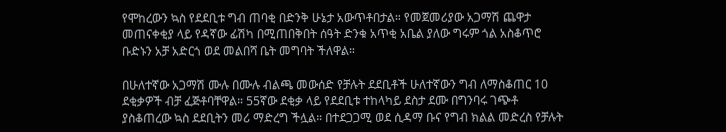የሞከረውን ኳስ የደደቢቱ ግብ ጠባቂ በድንቅ ሁኔታ አውጥቶበታል። የመጀመሪያው አጋማሽ ጨዋታ መጠናቀቂያ ላይ የዳኛው ፊሽካ በሚጠበቅበት ሰዓት ድንቁ አጥቂ አቤል ያለው ግሩም ጎል አስቆጥሮ ቡድኑን አቻ አድርጎ ወደ መልበሻ ቤት መግባት ችለዋል።

በሁለተኛው አጋማሽ ሙሉ በሙሉ ብልጫ መውሰድ የቻሉት ደደቢቶች ሁለተኛውን ግብ ለማስቆጠር 10 ደቂቃዎች ብቻ ፈጅቶባቸዋል። 55ኛው ደቂቃ ላይ የደደቢቱ ተከላካይ ደስታ ደሙ በግንባሩ ገጭቶ ያስቆጠረው ኳስ ደደቢትን መሪ ማድረግ ችሏል። በተደጋጋሚ ወደ ሲዳማ ቡና የግብ ክልል መድረስ የቻሉት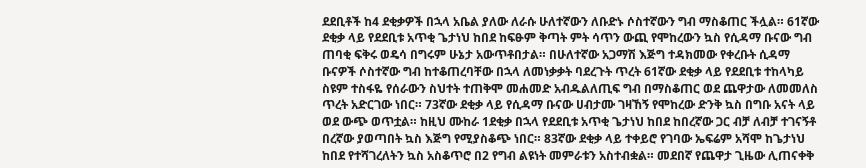ደደቢቶች ከ4 ደቂቃዎች በኋላ አቤል ያለው ለራሱ ሁለተኛውን ለቡድኑ ሶስተኛውን ግብ ማስቆጠር ችሏል። 61ኛው ደቂቃ ላይ የደደቢቱ አጥቂ ጌታነህ ከበደ ከፍፁም ቅጣት ምት ሳጥን ውጪ የሞከረውን ኳስ የሲዳማ ቡናው ግብ ጠባቂ ፍቅሩ ወዴሳ በግሩም ሁኔታ አውጥቶበታል። በሁለተኛው አጋማሽ እጅግ ተዳክመው የቀረቡት ሲዳማ ቡናዎች ሶስተኛው ግብ ከተቆጠረባቸው በኋላ ለመነቃቃት ባደረጉት ጥረት 61ኛው ደቂቃ ላይ የደደቢቱ ተከላካይ ስዩም ተስፋዬ የሰራውን ስህተት ተጠቅሞ መሐመድ አብዱልለጢፍ ግብ በማስቆጠር ወደ ጨዋታው ለመመለስ ጥረት አድርገው ነበር። 73ኛው ደቂቃ ላይ የሲዳማ ቡናው ሀብታሙ ገዛኸኝ የሞከረው ድንቅ ኳስ በግቡ አናት ላይ ወደ ውጭ ወጥቷል። ከዚህ ሙከራ 1ደቂቃ በኋላ የደደቢቱ አጥቂ ጌታነህ ከበደ ከበረኛው ጋር ብቻ ለብቻ ተገናኝቶ በረኛው ያወጣበት ኳስ እጅግ የሚያስቆጭ ነበር። 83ኛው ደቂቃ ላይ ተቀይሮ የገባው ኤፍሬም አሻሞ ከጌታነህ ከበደ የተሻገረለትን ኳስ አስቆጥሮ በ2 የግብ ልዩነት መምራቱን አስተብቋል። መደበኛ የጨዋታ ጊዜው ሊጠናቀቅ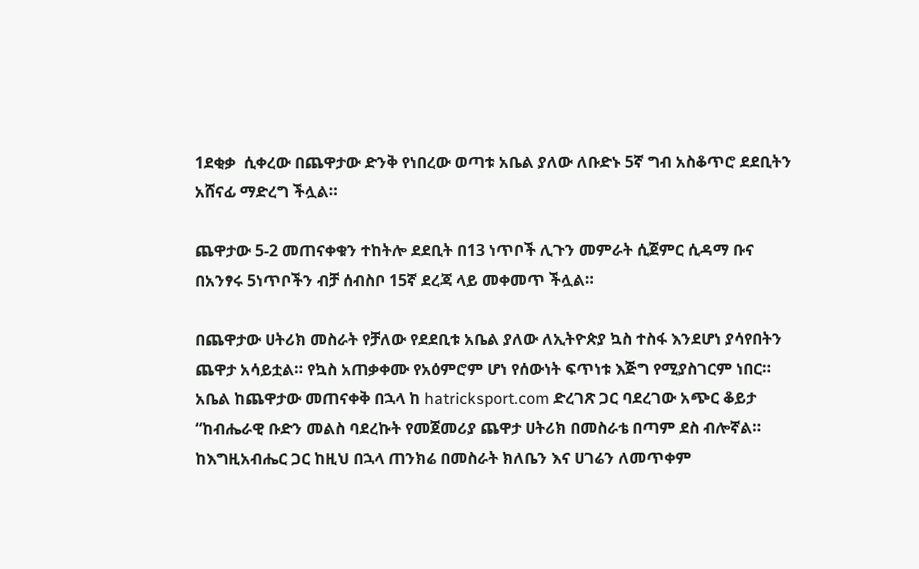1ደቂቃ  ሲቀረው በጨዋታው ድንቅ የነበረው ወጣቱ አቤል ያለው ለቡድኑ 5ኛ ግብ አስቆጥሮ ደደቢትን አሸናፊ ማድረግ ችሏል።

ጨዋታው 5-2 መጠናቀቁን ተከትሎ ደደቢት በ13 ነጥቦች ሊጉን መምራት ሲጀምር ሲዳማ ቡና በአንፃሩ 5ነጥቦችን ብቻ ሰብስቦ 15ኛ ደረጃ ላይ መቀመጥ ችሏል።

በጨዋታው ሀትሪክ መስራት የቻለው የደደቢቱ አቤል ያለው ለኢትዮጵያ ኳስ ተስፋ እንደሆነ ያሳየበትን ጨዋታ አሳይቷል። የኳስ አጠቃቀሙ የአዕምሮም ሆነ የሰውነት ፍጥነቱ እጅግ የሚያስገርም ነበር። አቤል ከጨዋታው መጠናቀቅ በኋላ ከ hatricksport.com ድረገጽ ጋር ባደረገው አጭር ቆይታ “ከብሔራዊ ቡድን መልስ ባደረኩት የመጀመሪያ ጨዋታ ሀትሪክ በመስራቴ በጣም ደስ ብሎኛል። ከእግዚአብሔር ጋር ከዚህ በኋላ ጠንክሬ በመስራት ክለቤን እና ሀገሬን ለመጥቀም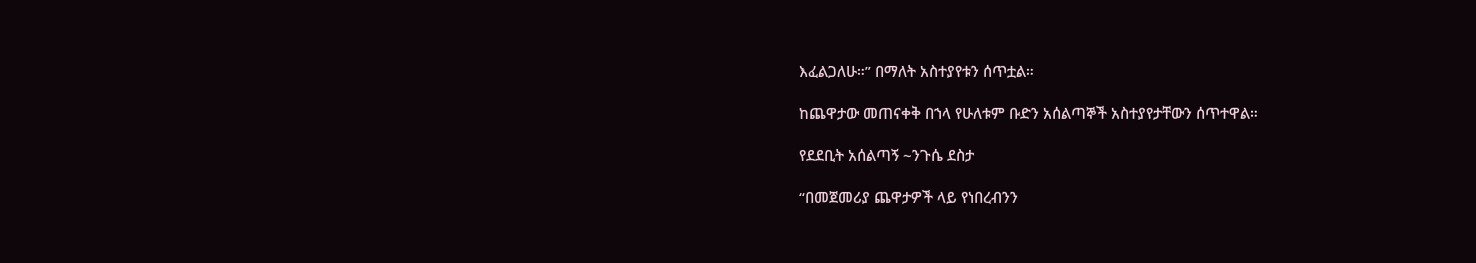እፈልጋለሁ።” በማለት አስተያየቱን ሰጥቷል።

ከጨዋታው መጠናቀቅ በኀላ የሁለቱም ቡድን አሰልጣኞች አስተያየታቸውን ሰጥተዋል።

የደደቢት አሰልጣኝ ~ንጉሴ ደስታ

“በመጀመሪያ ጨዋታዎች ላይ የነበረብንን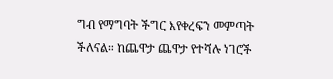ግብ የማግባት ችግር እየቀረፍን መምጣት ችለናል። ከጨዋታ ጨዋታ የተሻሉ ነገሮች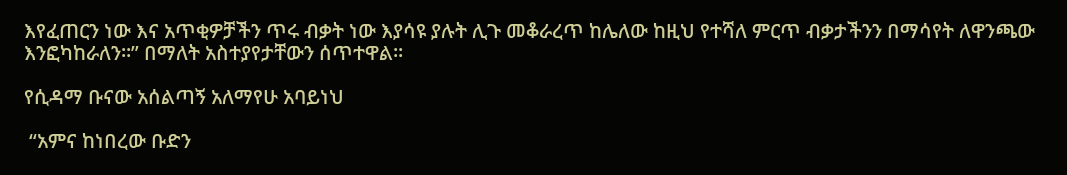እየፈጠርን ነው እና አጥቂዎቻችን ጥሩ ብቃት ነው እያሳዩ ያሉት ሊጉ መቆራረጥ ከሌለው ከዚህ የተሻለ ምርጥ ብቃታችንን በማሳየት ለዋንጫው እንፎካከራለን።” በማለት አስተያየታቸውን ሰጥተዋል።

የሲዳማ ቡናው አሰልጣኝ አለማየሁ አባይነህ

 “አምና ከነበረው ቡድን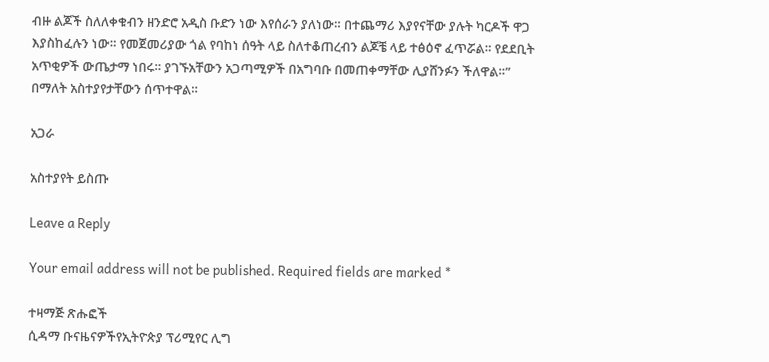ብዙ ልጆች ስለለቀቁብን ዘንድሮ አዲስ ቡድን ነው እየሰራን ያለነው። በተጨማሪ እያየናቸው ያሉት ካርዶች ዋጋ እያስከፈሉን ነው። የመጀመሪያው ጎል የባከነ ሰዓት ላይ ስለተቆጠረብን ልጆቼ ላይ ተፅዕኖ ፈጥሯል። የደደቢት አጥቂዎች ውጤታማ ነበሩ። ያገኙአቸውን አጋጣሚዎች በአግባቡ በመጠቀማቸው ሊያሸንፉን ችለዋል።” በማለት አስተያየታቸውን ሰጥተዋል።

አጋራ

አስተያየት ይስጡ

Leave a Reply

Your email address will not be published. Required fields are marked *

ተዛማጅ ጽሑፎች
ሲዳማ ቡናዜናዎችየኢትዮጵያ ፕሪሚየር ሊግ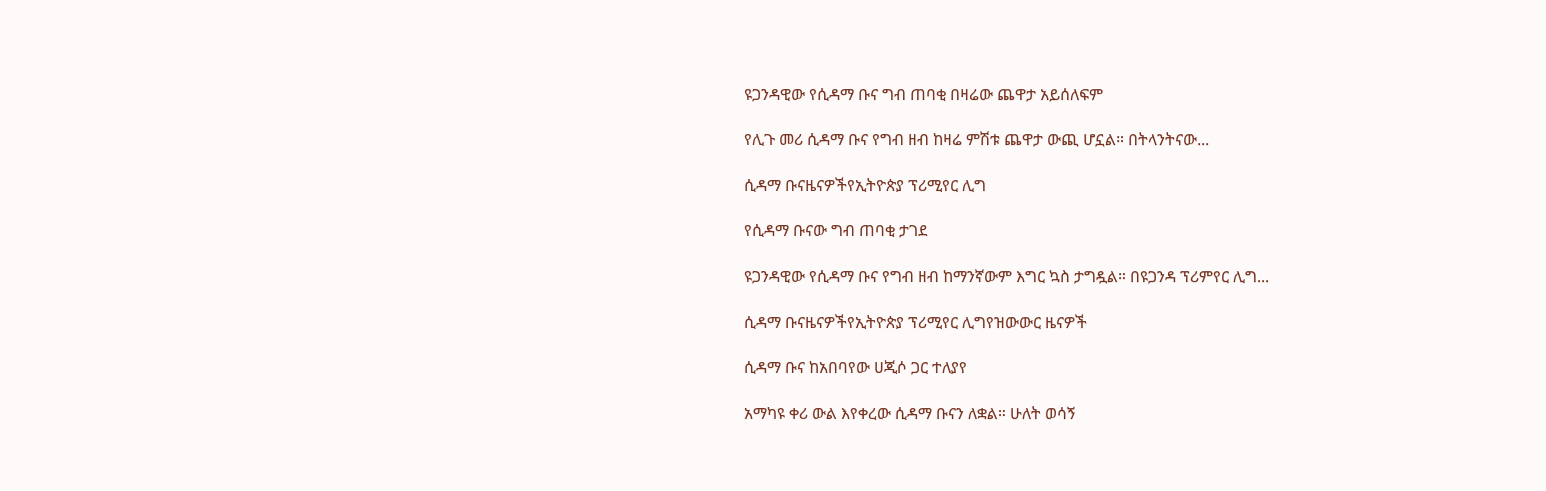ዩጋንዳዊው የሲዳማ ቡና ግብ ጠባቂ በዛሬው ጨዋታ አይሰለፍም

የሊጉ መሪ ሲዳማ ቡና የግብ ዘብ ከዛሬ ምሽቱ ጨዋታ ውጪ ሆኗል። በትላንትናው...

ሲዳማ ቡናዜናዎችየኢትዮጵያ ፕሪሚየር ሊግ

የሲዳማ ቡናው ግብ ጠባቂ ታገደ

ዩጋንዳዊው የሲዳማ ቡና የግብ ዘብ ከማንኛውም እግር ኳስ ታግዷል። በዩጋንዳ ፕሪምየር ሊግ...

ሲዳማ ቡናዜናዎችየኢትዮጵያ ፕሪሚየር ሊግየዝውውር ዜናዎች

ሲዳማ ቡና ከአበባየው ሀጂሶ ጋር ተለያየ

አማካዩ ቀሪ ውል እየቀረው ሲዳማ ቡናን ለቋል። ሁለት ወሳኝ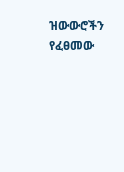ዝውውሮችን የፈፀመው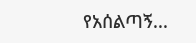የአሰልጣኝ...